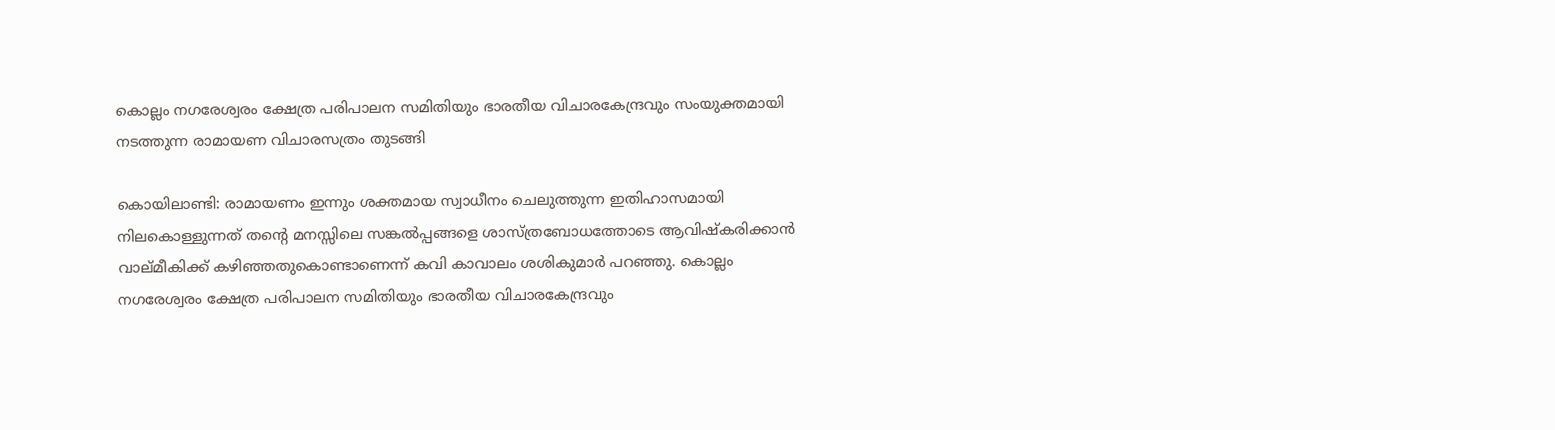കൊല്ലം നഗരേശ്വരം ക്ഷേത്ര പരിപാലന സമിതിയും ഭാരതീയ വിചാരകേന്ദ്രവും സംയുക്തമായി നടത്തുന്ന രാമായണ വിചാരസത്രം തുടങ്ങി

കൊയിലാണ്ടി: രാമായണം ഇന്നും ശക്തമായ സ്വാധീനം ചെലുത്തുന്ന ഇതിഹാസമായി നിലകൊള്ളുന്നത് തന്റെ മനസ്സിലെ സങ്കൽപ്പങ്ങളെ ശാസ്ത്രബോധത്തോടെ ആവിഷ്കരിക്കാൻ വാല്മീകിക്ക് കഴിഞ്ഞതുകൊണ്ടാണെന്ന് കവി കാവാലം ശശികുമാർ പറഞ്ഞു. കൊല്ലം നഗരേശ്വരം ക്ഷേത്ര പരിപാലന സമിതിയും ഭാരതീയ വിചാരകേന്ദ്രവും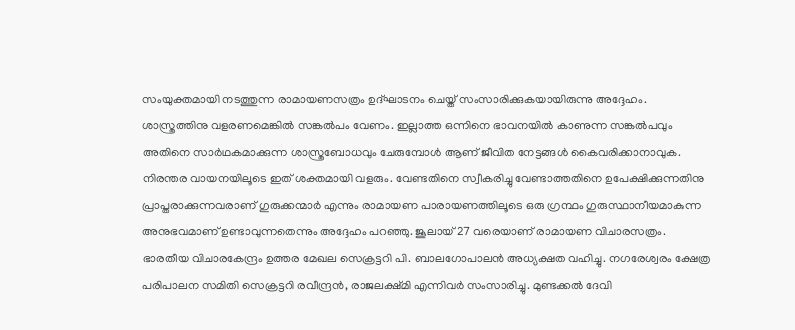സംയുക്തമായി നടത്തുന്ന രാമായണസത്രം ഉദ്ഘാടനം ചെയ്ത് സംസാരിക്കുകയായിരുന്നു അദ്ദേഹം.
ശാസ്ത്രത്തിനു വളരണമെങ്കിൽ സങ്കൽപം വേണം. ഇല്ലാത്ത ഒന്നിനെ ഭാവനയിൽ കാണുന്ന സങ്കൽപവും അതിനെ സാർഥകമാക്കുന്ന ശാസ്ത്രബോധവും ചേരുമ്പോൾ ആണ് ജീവിത നേട്ടങ്ങൾ കൈവരിക്കാനാവുക. നിരന്തര വായനയിലൂടെ ഇത് ശക്തമായി വളരും. വേണ്ടതിനെ സ്വീകരിച്ചു വേണ്ടാത്തതിനെ ഉപേക്ഷിക്കുന്നതിനു പ്രാപ്തരാക്കുന്നവരാണ് ഗുരുക്കന്മാർ എന്നും രാമായണ പാരായണത്തിലൂടെ ഒരു ഗ്രന്ഥം ഗുരുസ്ഥാനീയമാകുന്ന അനുഭവമാണ് ഉണ്ടാവുന്നതെന്നും അദ്ദേഹം പറഞ്ഞു. ജൂലായ് 27 വരെയാണ് രാമായണ വിചാരസത്രം.
ഭാരതീയ വിചാരകേന്ദ്രം ഉത്തര മേഖല സെക്രട്ടറി പി. ബാലഗോപാലൻ അധ്യക്ഷത വഹിച്ചു. നഗരേശ്വരം ക്ഷേത്ര പരിപാലന സമിതി സെക്രട്ടറി രവീന്ദ്രൻ, രാജലക്ഷ്മി എന്നിവർ സംസാരിച്ചു. മുണ്ടക്കൽ ദേവി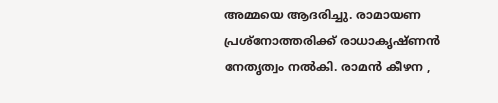അമ്മയെ ആദരിച്ചു. രാമായണ പ്രശ്നോത്തരിക്ക് രാധാകൃഷ്ണൻ നേതൃത്വം നൽകി. രാമൻ കീഴന ,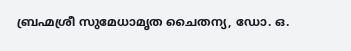ബ്രഹ്മശ്രീ സുമേധാമൃത ചൈതന്യ, ഡോ. ഒ.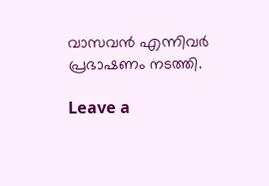വാസവൻ എന്നിവർ പ്രഭാഷണം നടത്തി.

Leave a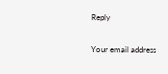Reply

Your email address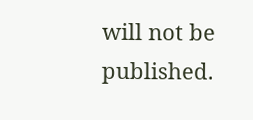will not be published.